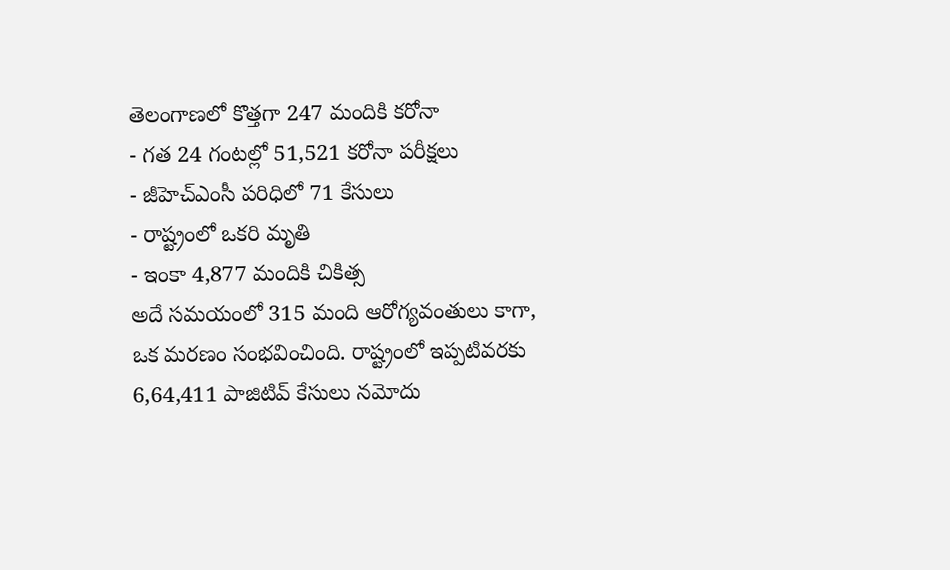తెలంగాణలో కొత్తగా 247 మందికి కరోనా
- గత 24 గంటల్లో 51,521 కరోనా పరీక్షలు
- జీహెచ్ఎంసీ పరిధిలో 71 కేసులు
- రాష్ట్రంలో ఒకరి మృతి
- ఇంకా 4,877 మందికి చికిత్స
అదే సమయంలో 315 మంది ఆరోగ్యవంతులు కాగా, ఒక మరణం సంభవించింది. రాష్ట్రంలో ఇప్పటివరకు 6,64,411 పాజిటివ్ కేసులు నమోదు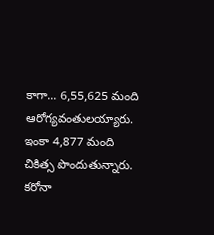కాగా... 6,55,625 మంది ఆరోగ్యవంతులయ్యారు. ఇంకా 4,877 మంది చికిత్స పొందుతున్నారు. కరోనా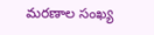మరణాల సంఖ్య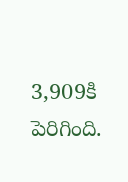3,909కి పెరిగింది.